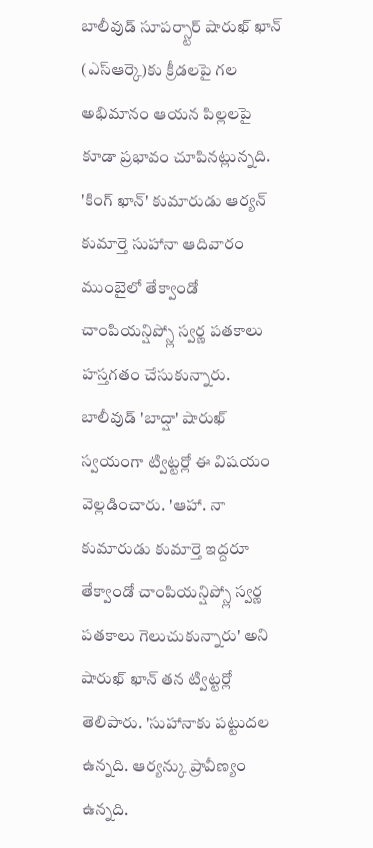బాలీవుడ్ సూపర్స్టార్ షారుఖ్ ఖాన్ (ఎస్ఆర్కె)కు క్రీడలపై గల అభిమానం ఆయన పిల్లలపై కూడా ప్రభావం చూపినట్లున్నది. 'కింగ్ ఖాన్' కుమారుడు ఆర్యన్ కుమార్తె సుహానా ఆదివారం ముంబైలో తేక్వాండో చాంపియన్షిప్స్లో స్వర్ణ పతకాలు హస్తగతం చేసుకున్నారు. బాలీవుడ్ 'బాద్షా' షారుఖ్ స్వయంగా ట్విట్టర్లో ఈ విషయం వెల్లడించారు. 'ఆహా. నా కుమారుడు కుమార్తె ఇద్దరూ తేక్వాండో చాంపియన్షిప్స్లో స్వర్ణ పతకాలు గెలుచుకున్నారు' అని షారుఖ్ ఖాన్ తన ట్విట్టర్లో తెలిపారు. 'సుహానాకు పట్టుదల ఉన్నది. ఆర్యన్కు ప్రావీణ్యం ఉన్నది.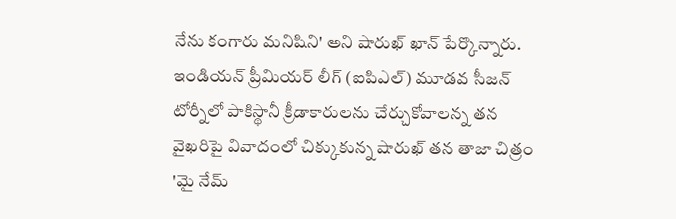నేను కంగారు మనిషిని' అని షారుఖ్ ఖాన్ పేర్కొన్నారు. ఇండియన్ ప్రీమియర్ లీగ్ (ఐపిఎల్) మూడవ సీజన్ టోర్నీలో పాకిస్థానీ క్రీడాకారులను చేర్చుకోవాలన్న తన వైఖరిపై వివాదంలో చిక్కుకున్న షారుఖ్ తన తాజా చిత్రం 'మై నేమ్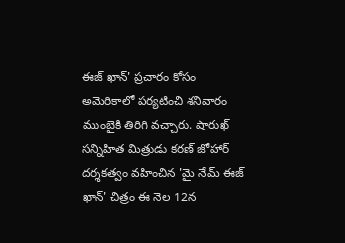ఈజ్ ఖాన్' ప్రచారం కోసం అమెరికాలో పర్యటించి శనివారం ముంబైకి తిరిగి వచ్చారు. షారుఖ్ సన్నిహిత మిత్రుడు కరణ్ జోహార్ దర్శకత్వం వహించిన 'మై నేమ్ ఈజ్ ఖాన్' చిత్రం ఈ నెల 12న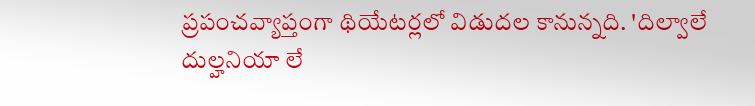ప్రపంచవ్యాప్తంగా థియేటర్లలో విడుదల కానున్నది. 'దిల్వాలే దుల్హనియా లే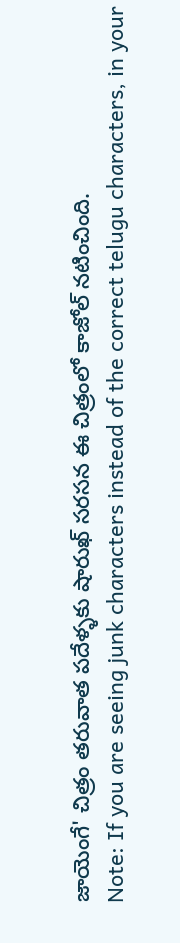జాయెంగే' చిత్రం తరువాత పదేళ్ళకు షారుఖ్ సరసన ఈ చిత్రంలో కాజోల్ నటించింది.
Note: If you are seeing junk characters instead of the correct telugu characters, in your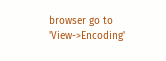browser go to 'View->Encoding'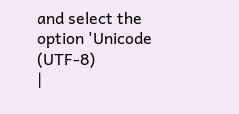and select the option 'Unicode (UTF-8)
|